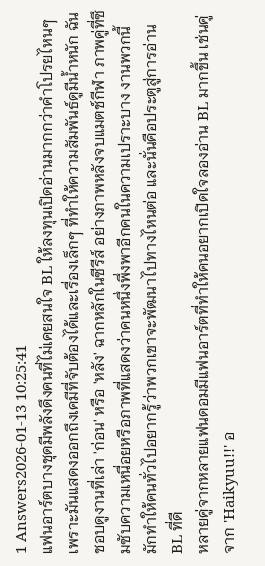1 Answers2026-01-13 10:25:41
แฟนอาร์ตบางชุดมีพลังดึงคนที่ไม่เคยสนใจ BL ให้ลงทุนเปิดอ่านมากกว่าคำโปรยไหนๆ เพราะมันแสดงออกถึงเคมีที่จับต้องได้และเรื่องเล็กๆ ที่ทำให้ความสัมพันธ์ดูมีน้ำหนัก ฉันชอบดูงานที่เล่า 'ก่อน' หรือ 'หลัง' ฉากหลักในซีรีส์ อย่างภาพหลังจบแมตช์กีฬา ภาพคู่ที่ซึมซับความเหนื่อยหรือภาพที่แสดงว่าคนหนึ่งพึ่งพาอีกคนในความเปราะบาง งานพวกนี้มักทำให้คนทั่วไปอยากรู้ว่าพวกเขาจะพัฒนาไปทางไหนต่อ และนั่นคือประตูสู่การอ่าน BL ที่ดี
หลายคู่จากหลายแฟนดอมมีแฟนอาร์ตที่ทำให้คนอยากเปิดใจลองอ่าน BL มากขึ้น เช่นคู่จาก 'Haikyuu!!' อ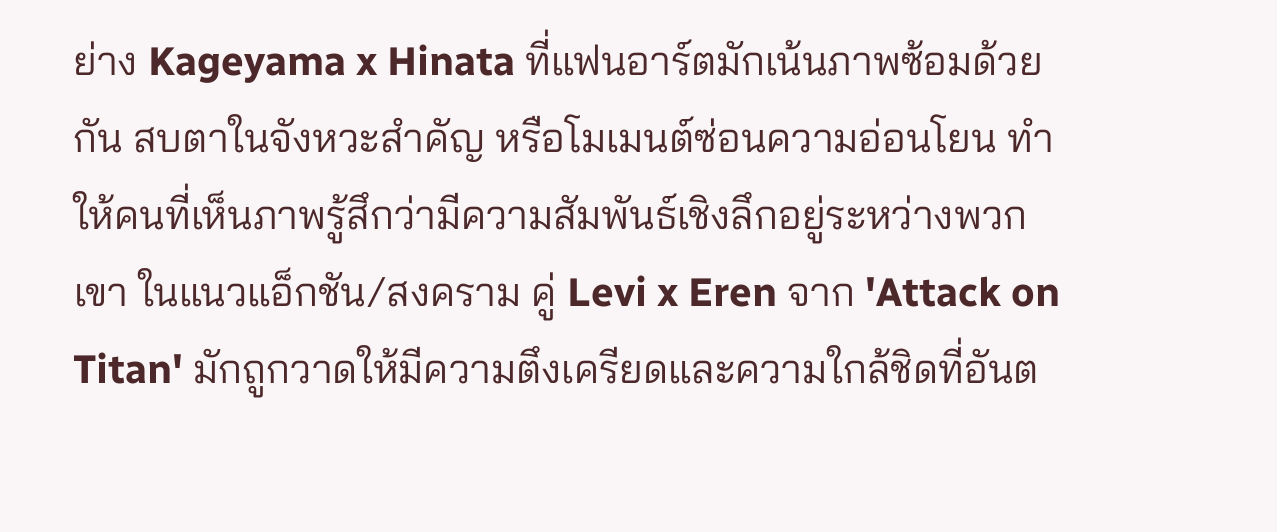ย่าง Kageyama x Hinata ที่แฟนอาร์ตมักเน้นภาพซ้อมด้วยกัน สบตาในจังหวะสำคัญ หรือโมเมนต์ซ่อนความอ่อนโยน ทำให้คนที่เห็นภาพรู้สึกว่ามีความสัมพันธ์เชิงลึกอยู่ระหว่างพวกเขา ในแนวแอ็กชัน/สงคราม คู่ Levi x Eren จาก 'Attack on Titan' มักถูกวาดให้มีความตึงเครียดและความใกล้ชิดที่อันต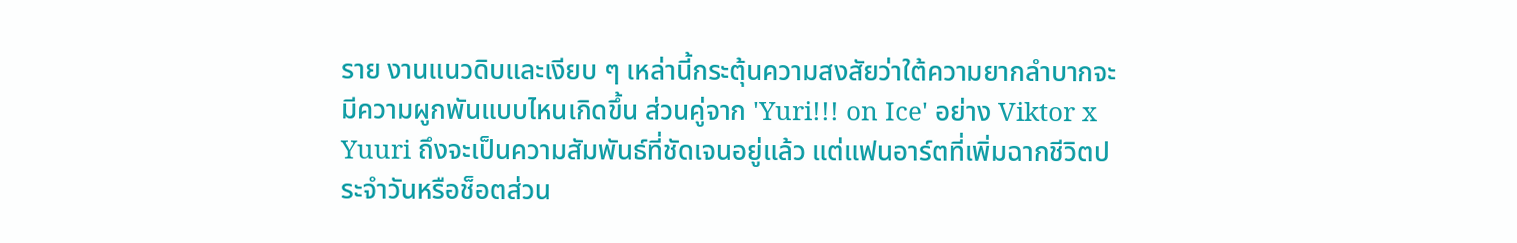ราย งานแนวดิบและเงียบ ๆ เหล่านี้กระตุ้นความสงสัยว่าใต้ความยากลำบากจะมีความผูกพันแบบไหนเกิดขึ้น ส่วนคู่จาก 'Yuri!!! on Ice' อย่าง Viktor x Yuuri ถึงจะเป็นความสัมพันธ์ที่ชัดเจนอยู่แล้ว แต่แฟนอาร์ตที่เพิ่มฉากชีวิตประจำวันหรือช็อตส่วน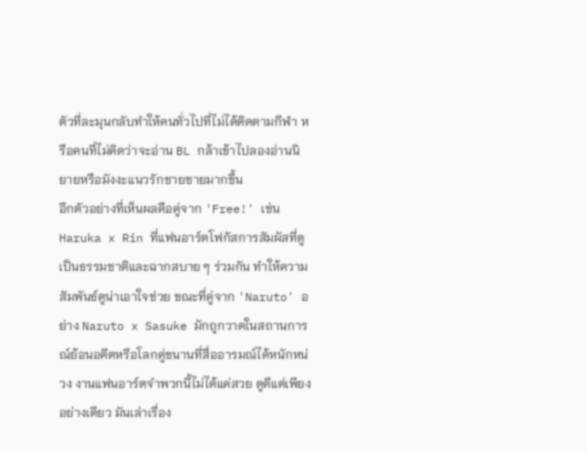ตัวที่ละมุนกลับทำให้คนทั่วไปที่ไม่ได้ติดตามกีฬา หรือคนที่ไม่คิดว่าจะอ่าน BL กล้าเข้าไปลองอ่านนิยายหรือมังงะแนวรักชายชายมากขึ้น
อีกตัวอย่างที่เห็นผลคือคู่จาก 'Free!' เช่น Haruka x Rin ที่แฟนอาร์ตโฟกัสการสัมผัสที่ดูเป็นธรรมชาติและฉากสบาย ๆ ร่วมกัน ทำให้ความสัมพันธ์ดูน่าเอาใจช่วย ขณะที่คู่จาก 'Naruto' อย่าง Naruto x Sasuke มักถูกวาดในสถานการณ์ย้อนอดีตหรือโลกคู่ขนานที่สื่ออารมณ์ได้หนักหน่วง งานแฟนอาร์ตจำพวกนี้ไม่ได้แค่สวย ดูดีแต่เพียงอย่างเดียว มันเล่าเรื่อง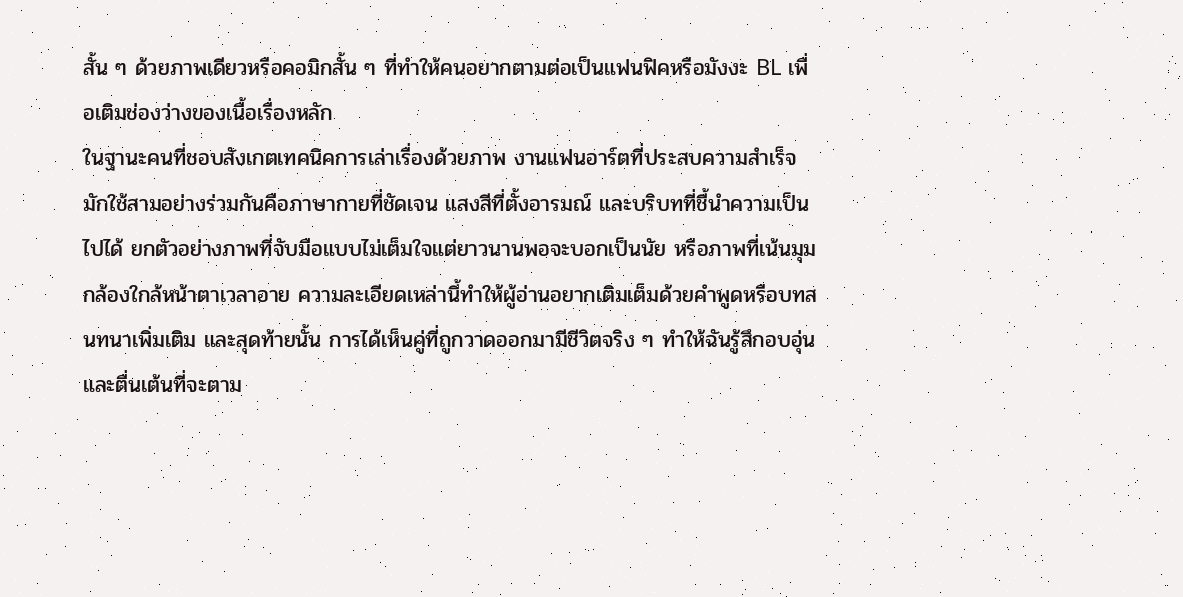สั้น ๆ ด้วยภาพเดียวหรือคอมิกสั้น ๆ ที่ทำให้คนอยากตามต่อเป็นแฟนฟิคหรือมังงะ BL เพื่อเติมช่องว่างของเนื้อเรื่องหลัก
ในฐานะคนที่ชอบสังเกตเทคนิคการเล่าเรื่องด้วยภาพ งานแฟนอาร์ตที่ประสบความสำเร็จมักใช้สามอย่างร่วมกันคือภาษากายที่ชัดเจน แสงสีที่ตั้งอารมณ์ และบริบทที่ชี้นำความเป็นไปได้ ยกตัวอย่างภาพที่จับมือแบบไม่เต็มใจแต่ยาวนานพอจะบอกเป็นนัย หรือภาพที่เน้นมุมกล้องใกล้หน้าตาเวลาอาย ความละเอียดเหล่านี้ทำให้ผู้อ่านอยากเติมเต็มด้วยคำพูดหรือบทสนทนาเพิ่มเติม และสุดท้ายนั้น การได้เห็นคู่ที่ถูกวาดออกมามีชีวิตจริง ๆ ทำให้ฉันรู้สึกอบอุ่นและตื่นเต้นที่จะตาม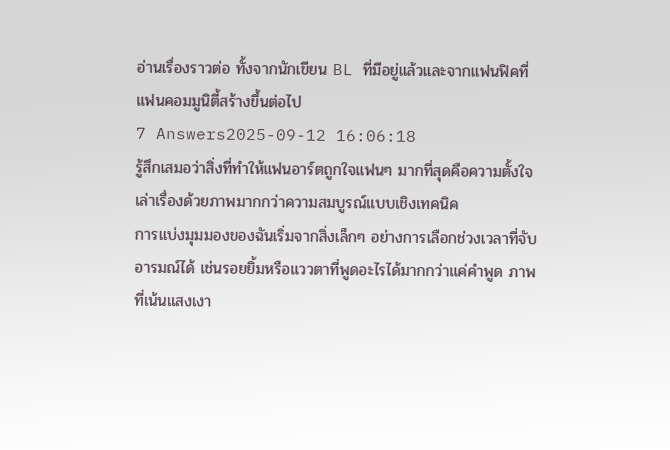อ่านเรื่องราวต่อ ทั้งจากนักเขียน BL ที่มีอยู่แล้วและจากแฟนฟิคที่แฟนคอมมูนิตี้สร้างขึ้นต่อไป
7 Answers2025-09-12 16:06:18
รู้สึกเสมอว่าสิ่งที่ทำให้แฟนอาร์ตถูกใจแฟนๆ มากที่สุดคือความตั้งใจเล่าเรื่องด้วยภาพมากกว่าความสมบูรณ์แบบเชิงเทคนิค
การแบ่งมุมมองของฉันเริ่มจากสิ่งเล็กๆ อย่างการเลือกช่วงเวลาที่จับอารมณ์ได้ เช่นรอยยิ้มหรือแววตาที่พูดอะไรได้มากกว่าแค่คำพูด ภาพที่เน้นแสงเงา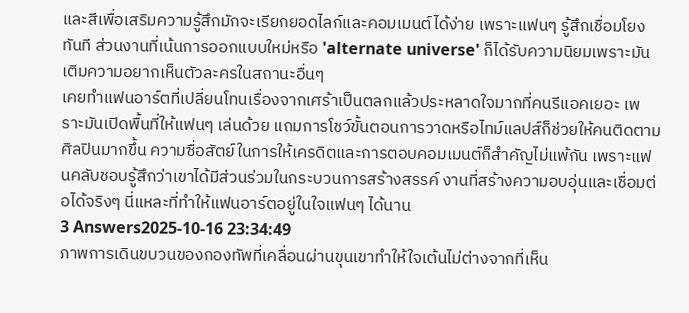และสีเพื่อเสริมความรู้สึกมักจะเรียกยอดไลก์และคอมเมนต์ได้ง่าย เพราะแฟนๆ รู้สึกเชื่อมโยงทันที ส่วนงานที่เน้นการออกแบบใหม่หรือ 'alternate universe' ก็ได้รับความนิยมเพราะมันเติมความอยากเห็นตัวละครในสถานะอื่นๆ
เคยทำแฟนอาร์ตที่เปลี่ยนโทนเรื่องจากเศร้าเป็นตลกแล้วประหลาดใจมากที่คนรีแอคเยอะ เพราะมันเปิดพื้นที่ให้แฟนๆ เล่นด้วย แถมการโชว์ขั้นตอนการวาดหรือไทม์แลปส์ก็ช่วยให้คนติดตามศิลปินมากขึ้น ความซื่อสัตย์ในการให้เครดิตและการตอบคอมเมนต์ก็สำคัญไม่แพ้กัน เพราะแฟนคลับชอบรู้สึกว่าเขาได้มีส่วนร่วมในกระบวนการสร้างสรรค์ งานที่สร้างความอบอุ่นและเชื่อมต่อได้จริงๆ นี่แหละที่ทำให้แฟนอาร์ตอยู่ในใจแฟนๆ ได้นาน
3 Answers2025-10-16 23:34:49
ภาพการเดินขบวนของกองทัพที่เคลื่อนผ่านขุนเขาทำให้ใจเต้นไม่ต่างจากที่เห็น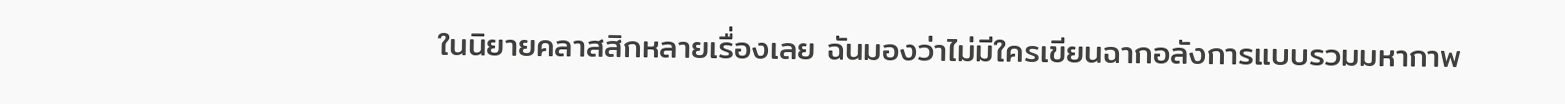ในนิยายคลาสสิกหลายเรื่องเลย ฉันมองว่าไม่มีใครเขียนฉากอลังการแบบรวมมหากาพ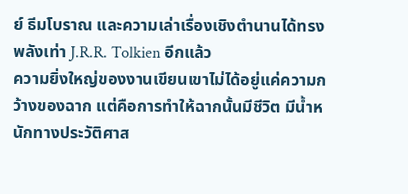ย์ ธีมโบราณ และความเล่าเรื่องเชิงตำนานได้ทรงพลังเท่า J.R.R. Tolkien อีกแล้ว
ความยิ่งใหญ่ของงานเขียนเขาไม่ได้อยู่แค่ความกว้างของฉาก แต่คือการทำให้ฉากนั้นมีชีวิต มีน้ำหนักทางประวัติศาส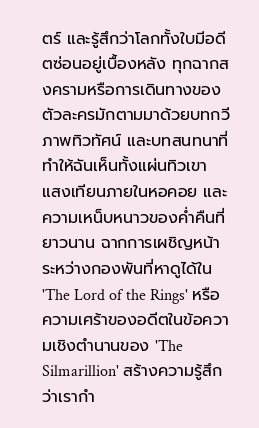ตร์ และรู้สึกว่าโลกทั้งใบมีอดีตซ่อนอยู่เบื้องหลัง ทุกฉากสงครามหรือการเดินทางของตัวละครมักตามมาด้วยบทกวี ภาพทิวทัศน์ และบทสนทนาที่ทำให้ฉันเห็นทั้งแผ่นทิวเขา แสงเทียนภายในหอคอย และความเหน็บหนาวของค่ำคืนที่ยาวนาน ฉากการเผชิญหน้าระหว่างกองพันที่หาดูได้ใน 'The Lord of the Rings' หรือความเศร้าของอดีตในข้อความเชิงตำนานของ 'The Silmarillion' สร้างความรู้สึกว่าเรากำ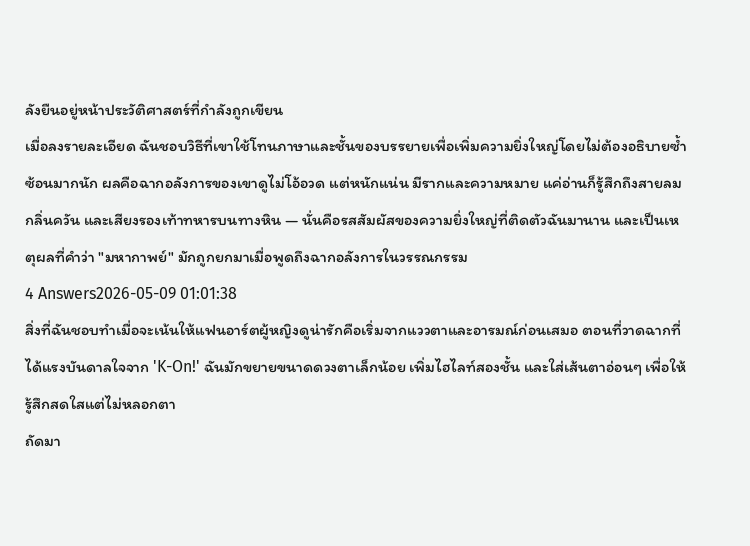ลังยืนอยู่หน้าประวัติศาสตร์ที่กำลังถูกเขียน
เมื่อลงรายละเอียด ฉันชอบวิธีที่เขาใช้โทนภาษาและชั้นของบรรยายเพื่อเพิ่มความยิ่งใหญ่โดยไม่ต้องอธิบายซ้ำซ้อนมากนัก ผลคือฉากอลังการของเขาดูไม่โอ้อวด แต่หนักแน่น มีรากและความหมาย แค่อ่านก็รู้สึกถึงสายลม กลิ่นควัน และเสียงรองเท้าทหารบนทางหิน — นั่นคือรสสัมผัสของความยิ่งใหญ่ที่ติดตัวฉันมานาน และเป็นเหตุผลที่คำว่า "มหากาพย์" มักถูกยกมาเมื่อพูดถึงฉากอลังการในวรรณกรรม
4 Answers2026-05-09 01:01:38
สิ่งที่ฉันชอบทำเมื่อจะเน้นให้แฟนอาร์ตผู้หญิงดูน่ารักคือเริ่มจากแววตาและอารมณ์ก่อนเสมอ ตอนที่วาดฉากที่ได้แรงบันดาลใจจาก 'K-On!' ฉันมักขยายขนาดดวงตาเล็กน้อย เพิ่มไฮไลท์สองชั้น และใส่เส้นตาอ่อนๆ เพื่อให้รู้สึกสดใสแต่ไม่หลอกตา
ถัดมา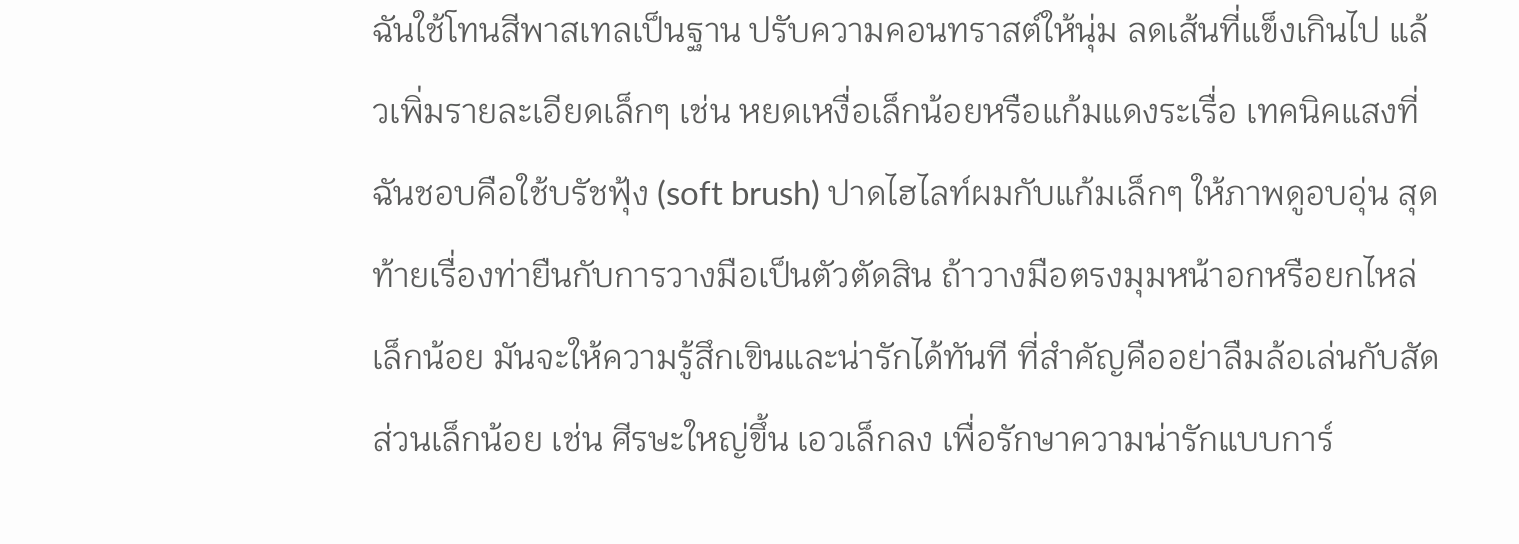ฉันใช้โทนสีพาสเทลเป็นฐาน ปรับความคอนทราสต์ให้นุ่ม ลดเส้นที่แข็งเกินไป แล้วเพิ่มรายละเอียดเล็กๆ เช่น หยดเหงื่อเล็กน้อยหรือแก้มแดงระเรื่อ เทคนิคแสงที่ฉันชอบคือใช้บรัชฟุ้ง (soft brush) ปาดไฮไลท์ผมกับแก้มเล็กๆ ให้ภาพดูอบอุ่น สุดท้ายเรื่องท่ายืนกับการวางมือเป็นตัวตัดสิน ถ้าวางมือตรงมุมหน้าอกหรือยกไหล่เล็กน้อย มันจะให้ความรู้สึกเขินและน่ารักได้ทันที ที่สำคัญคืออย่าลืมล้อเล่นกับสัดส่วนเล็กน้อย เช่น ศีรษะใหญ่ขึ้น เอวเล็กลง เพื่อรักษาความน่ารักแบบการ์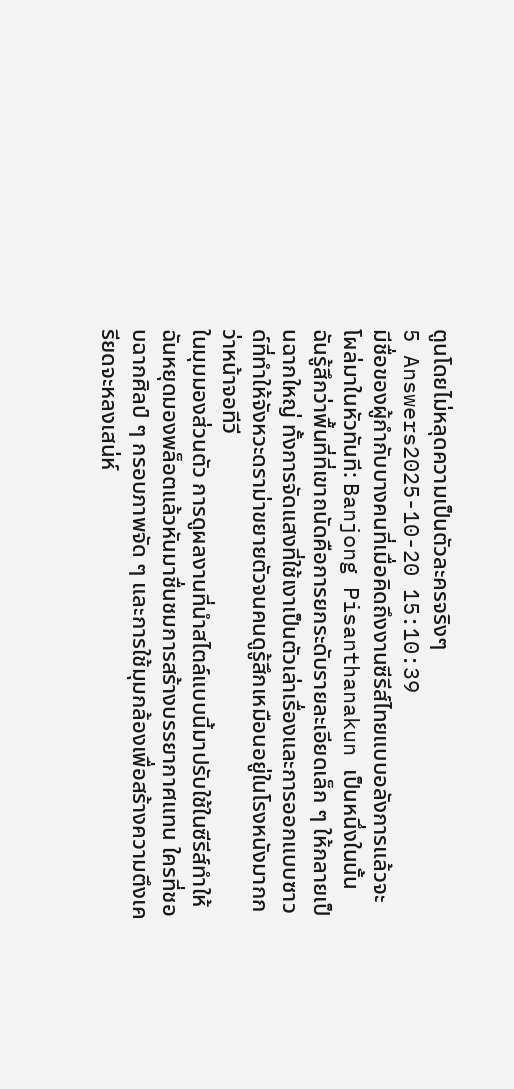ตูนโดยไม่หลุดความเป็นตัวละครจริงๆ
5 Answers2025-10-20 15:10:39
มีชื่อของผู้กำกับบางคนที่เมื่อคิดถึงงานซีรีส์ไทยแบบอลังการแล้วจะโผล่มาในหัวทันที: Banjong Pisanthanakun เป็นหนึ่งในนั้น ฉันรู้สึกว่าพื้นที่ที่เขาถนัดคือการยกระดับรายละเอียดเล็ก ๆ ให้กลายเป็นฉากใหญ่ ทั้งการจัดแสงที่ใช้เงาเป็นตัวเล่าเรื่องและการออกแบบซาวด์ที่ทำให้จังหวะดราม่าขยายตัวจนคนดูรู้สึกเหมือนอยู่ในโรงหนังมากกว่าหน้าจอทีวี
ในมุมมองส่วนตัว การดูผลงานที่นำสไตล์แบบนี้มาปรับใช้ในซีรีส์ทำให้ฉันหยุดมองพล็อตแล้วหันมาชื่นชมการสร้างบรรยากาศแทน ใครที่ชอบฉากศิลป์ ๆ กรอบภาพจัด ๆ และการใช้มุมกล้องเพื่อสร้างความตึงเครียดจะหลงเสน่ห์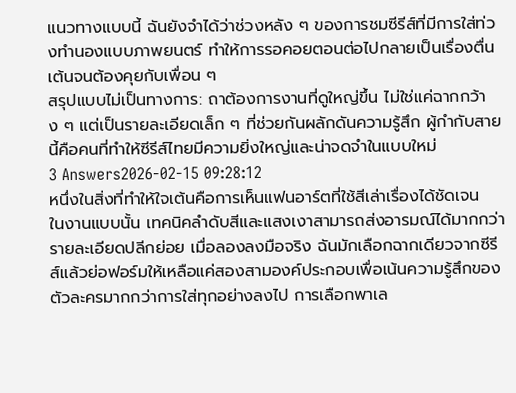แนวทางแบบนี้ ฉันยังจำได้ว่าช่วงหลัง ๆ ของการชมซีรีส์ที่มีการใส่ท่วงทำนองแบบภาพยนตร์ ทำให้การรอคอยตอนต่อไปกลายเป็นเรื่องตื่นเต้นจนต้องคุยกับเพื่อน ๆ
สรุปแบบไม่เป็นทางการ: ถาต้องการงานที่ดูใหญ่ขึ้น ไม่ใช่แค่ฉากกว้าง ๆ แต่เป็นรายละเอียดเล็ก ๆ ที่ช่วยกันผลักดันความรู้สึก ผู้กำกับสายนี้คือคนที่ทำให้ซีรีส์ไทยมีความยิ่งใหญ่และน่าจดจำในแบบใหม่
3 Answers2026-02-15 09:28:12
หนึ่งในสิ่งที่ทำให้ใจเต้นคือการเห็นแฟนอาร์ตที่ใช้สีเล่าเรื่องได้ชัดเจน
ในงานแบบนั้น เทคนิคลำดับสีและแสงเงาสามารถส่งอารมณ์ได้มากกว่ารายละเอียดปลีกย่อย เมื่อลองลงมือจริง ฉันมักเลือกฉากเดียวจากซีรีส์แล้วย่อฟอร์มให้เหลือแค่สองสามองค์ประกอบเพื่อเน้นความรู้สึกของตัวละครมากกว่าการใส่ทุกอย่างลงไป การเลือกพาเล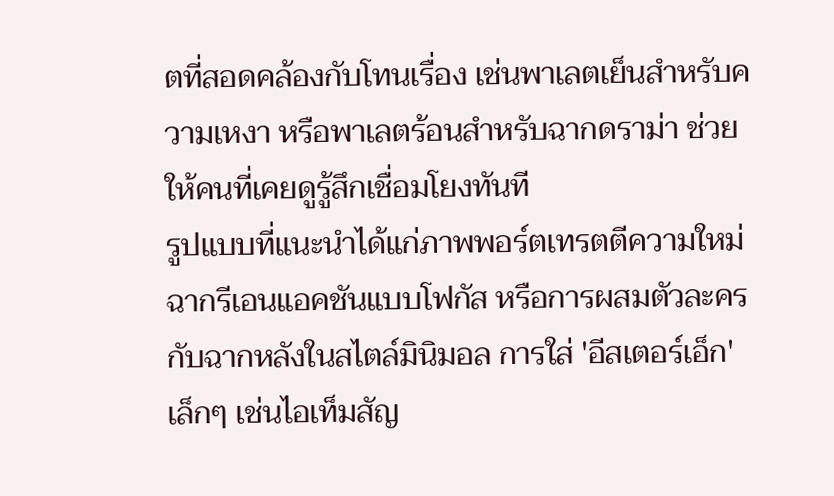ตที่สอดคล้องกับโทนเรื่อง เช่นพาเลตเย็นสำหรับความเหงา หรือพาเลตร้อนสำหรับฉากดราม่า ช่วยให้คนที่เคยดูรู้สึกเชื่อมโยงทันที
รูปแบบที่แนะนําได้แก่ภาพพอร์ตเทรตตีความใหม่ ฉากรีเอนแอคชันแบบโฟกัส หรือการผสมตัวละครกับฉากหลังในสไตล์มินิมอล การใส่ 'อีสเตอร์เอ็ก' เล็กๆ เช่นไอเท็มสัญ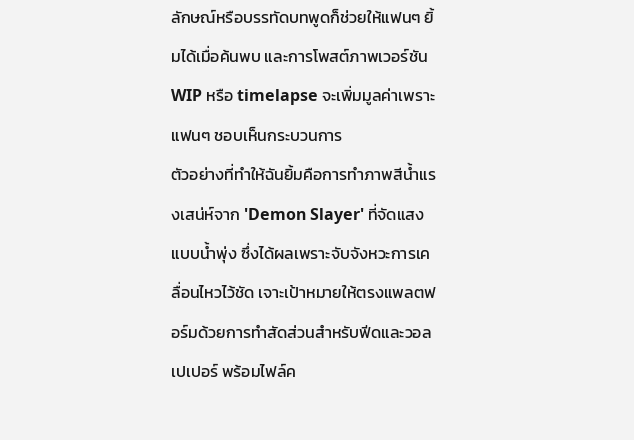ลักษณ์หรือบรรทัดบทพูดก็ช่วยให้แฟนๆ ยิ้มได้เมื่อค้นพบ และการโพสต์ภาพเวอร์ชัน WIP หรือ timelapse จะเพิ่มมูลค่าเพราะแฟนๆ ชอบเห็นกระบวนการ
ตัวอย่างที่ทำให้ฉันยิ้มคือการทำภาพสีน้ำแรงเสน่ห์จาก 'Demon Slayer' ที่จัดแสงแบบน้ำพุ่ง ซึ่งได้ผลเพราะจับจังหวะการเคลื่อนไหวไว้ชัด เจาะเป้าหมายให้ตรงแพลตฟอร์มด้วยการทำสัดส่วนสำหรับฟีดและวอลเปเปอร์ พร้อมไฟล์ค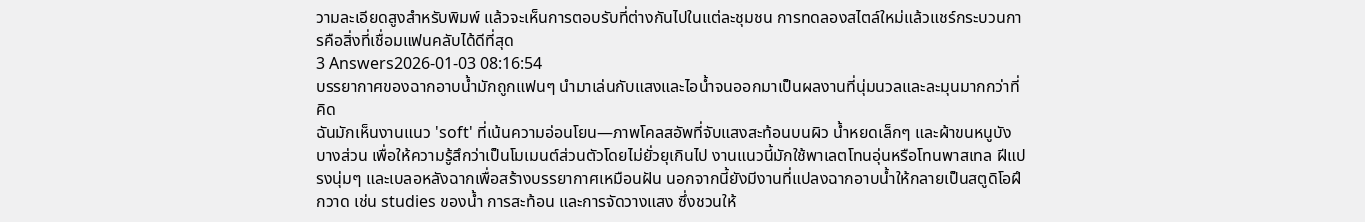วามละเอียดสูงสำหรับพิมพ์ แล้วจะเห็นการตอบรับที่ต่างกันไปในแต่ละชุมชน การทดลองสไตล์ใหม่แล้วแชร์กระบวนการคือสิ่งที่เชื่อมแฟนคลับได้ดีที่สุด
3 Answers2026-01-03 08:16:54
บรรยากาศของฉากอาบน้ำมักถูกแฟนๆ นำมาเล่นกับแสงและไอน้ำจนออกมาเป็นผลงานที่นุ่มนวลและละมุนมากกว่าที่คิด
ฉันมักเห็นงานแนว 'soft' ที่เน้นความอ่อนโยน—ภาพโคลสอัพที่จับแสงสะท้อนบนผิว น้ำหยดเล็กๆ และผ้าขนหนูบังบางส่วน เพื่อให้ความรู้สึกว่าเป็นโมเมนต์ส่วนตัวโดยไม่ยั่วยุเกินไป งานแนวนี้มักใช้พาเลตโทนอุ่นหรือโทนพาสเทล ฝีแปรงนุ่มๆ และเบลอหลังฉากเพื่อสร้างบรรยากาศเหมือนฝัน นอกจากนี้ยังมีงานที่แปลงฉากอาบน้ำให้กลายเป็นสตูดิโอฝึกวาด เช่น studies ของน้ำ การสะท้อน และการจัดวางแสง ซึ่งชวนให้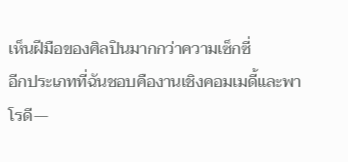เห็นฝีมือของศิลปินมากกว่าความเซ็กซี่
อีกประเภทที่ฉันชอบคืองานเชิงคอมเมดี้และพาโรดี—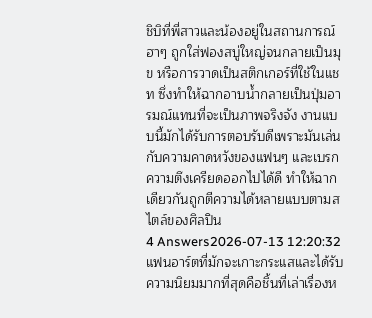ชิบิที่พี่สาวและน้องอยู่ในสถานการณ์ฮาๆ ถูกใส่ฟองสบู่ใหญ่จนกลายเป็นมุข หรือการวาดเป็นสติกเกอร์ที่ใช้ในแชท ซึ่งทำให้ฉากอาบน้ำกลายเป็นปุ่มอารมณ์แทนที่จะเป็นภาพจริงจัง งานแบบนี้มักได้รับการตอบรับดีเพราะมันเล่นกับความคาดหวังของแฟนๆ และเบรกความตึงเครียดออกไปได้ดี ทำให้ฉากเดียวกันถูกตีความได้หลายแบบตามสไตล์ของศิลปิน
4 Answers2026-07-13 12:20:32
แฟนอาร์ตที่มักจะเกาะกระแสและได้รับความนิยมมากที่สุดคือชิ้นที่เล่าเรื่องห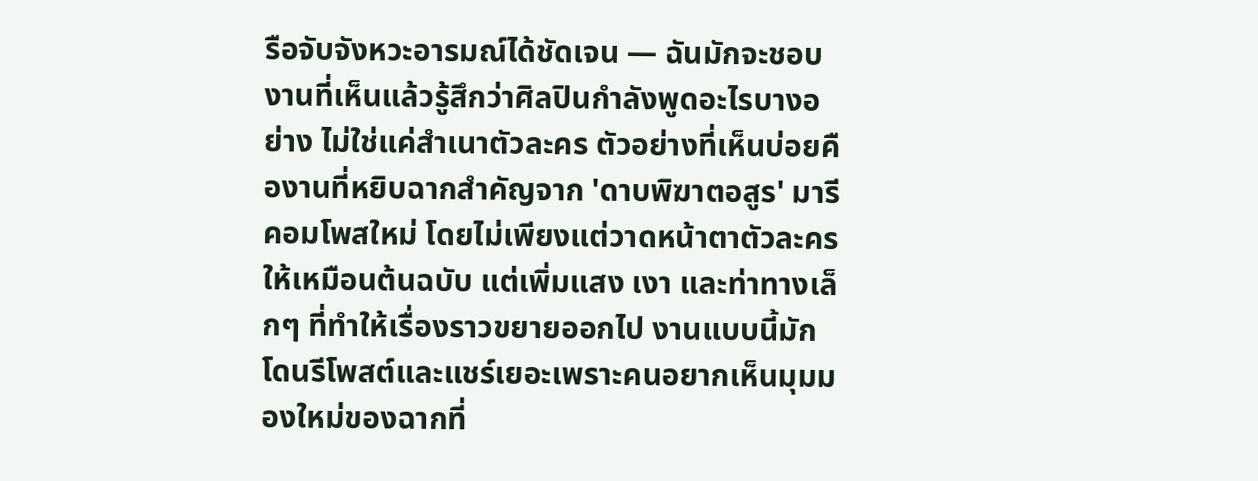รือจับจังหวะอารมณ์ได้ชัดเจน — ฉันมักจะชอบงานที่เห็นแล้วรู้สึกว่าศิลปินกำลังพูดอะไรบางอย่าง ไม่ใช่แค่สำเนาตัวละคร ตัวอย่างที่เห็นบ่อยคืองานที่หยิบฉากสำคัญจาก 'ดาบพิฆาตอสูร' มารีคอมโพสใหม่ โดยไม่เพียงแต่วาดหน้าตาตัวละครให้เหมือนต้นฉบับ แต่เพิ่มแสง เงา และท่าทางเล็กๆ ที่ทำให้เรื่องราวขยายออกไป งานแบบนี้มักโดนรีโพสต์และแชร์เยอะเพราะคนอยากเห็นมุมมองใหม่ของฉากที่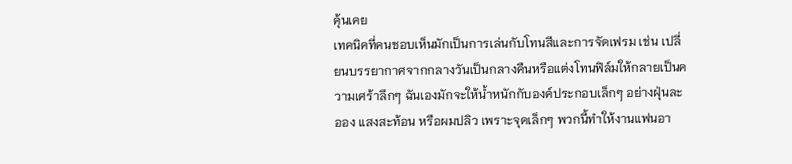คุ้นเคย
เทคนิคที่คนชอบเห็นมักเป็นการเล่นกับโทนสีและการจัดเฟรม เช่น เปลี่ยนบรรยากาศจากกลางวันเป็นกลางคืนหรือแต่งโทนฟิล์มให้กลายเป็นความเศร้าลึกๆ ฉันเองมักจะให้น้ำหนักกับองค์ประกอบเล็กๆ อย่างฝุ่นละออง แสงสะท้อน หรือผมปลิว เพราะจุดเล็กๆ พวกนี้ทำให้งานแฟนอา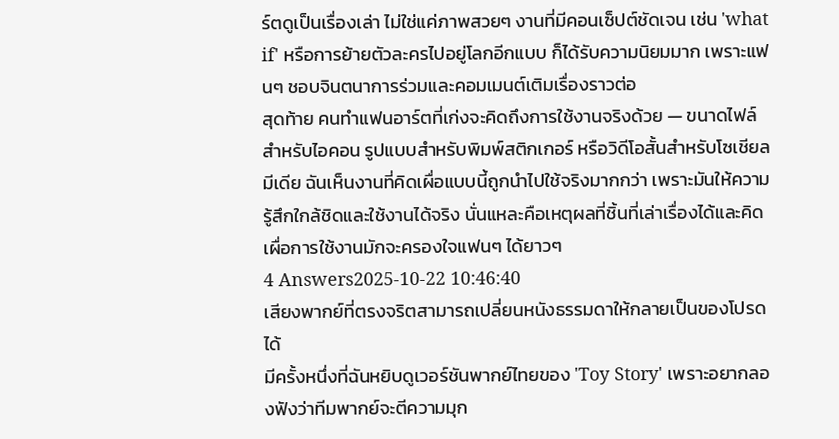ร์ตดูเป็นเรื่องเล่า ไม่ใช่แค่ภาพสวยๆ งานที่มีคอนเซ็ปต์ชัดเจน เช่น 'what if' หรือการย้ายตัวละครไปอยู่โลกอีกแบบ ก็ได้รับความนิยมมาก เพราะแฟนๆ ชอบจินตนาการร่วมและคอมเมนต์เติมเรื่องราวต่อ
สุดท้าย คนทำแฟนอาร์ตที่เก่งจะคิดถึงการใช้งานจริงด้วย — ขนาดไฟล์สำหรับไอคอน รูปแบบสำหรับพิมพ์สติกเกอร์ หรือวิดีโอสั้นสำหรับโซเชียลมีเดีย ฉันเห็นงานที่คิดเผื่อแบบนี้ถูกนำไปใช้จริงมากกว่า เพราะมันให้ความรู้สึกใกล้ชิดและใช้งานได้จริง นั่นแหละคือเหตุผลที่ชิ้นที่เล่าเรื่องได้และคิดเผื่อการใช้งานมักจะครองใจแฟนๆ ได้ยาวๆ
4 Answers2025-10-22 10:46:40
เสียงพากย์ที่ตรงจริตสามารถเปลี่ยนหนังธรรมดาให้กลายเป็นของโปรดได้
มีครั้งหนึ่งที่ฉันหยิบดูเวอร์ชันพากย์ไทยของ 'Toy Story' เพราะอยากลองฟังว่าทีมพากย์จะตีความมุก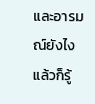และอารมณ์ยังไง แล้วก็รู้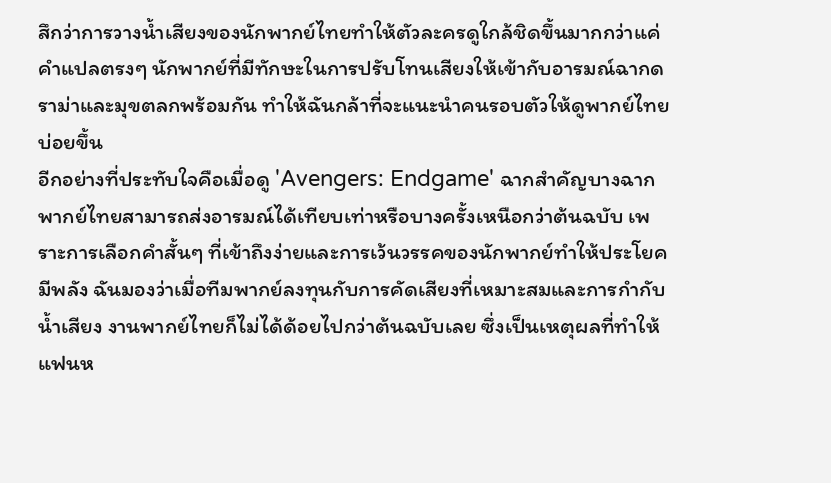สึกว่าการวางน้ำเสียงของนักพากย์ไทยทำให้ตัวละครดูใกล้ชิดขึ้นมากกว่าแค่คำแปลตรงๆ นักพากย์ที่มีทักษะในการปรับโทนเสียงให้เข้ากับอารมณ์ฉากดราม่าและมุขตลกพร้อมกัน ทำให้ฉันกล้าที่จะแนะนำคนรอบตัวให้ดูพากย์ไทยบ่อยขึ้น
อีกอย่างที่ประทับใจคือเมื่อดู 'Avengers: Endgame' ฉากสำคัญบางฉากพากย์ไทยสามารถส่งอารมณ์ได้เทียบเท่าหรือบางครั้งเหนือกว่าต้นฉบับ เพราะการเลือกคำสั้นๆ ที่เข้าถึงง่ายและการเว้นวรรคของนักพากย์ทำให้ประโยคมีพลัง ฉันมองว่าเมื่อทีมพากย์ลงทุนกับการคัดเสียงที่เหมาะสมและการกำกับน้ำเสียง งานพากย์ไทยก็ไม่ได้ด้อยไปกว่าต้นฉบับเลย ซึ่งเป็นเหตุผลที่ทำให้แฟนห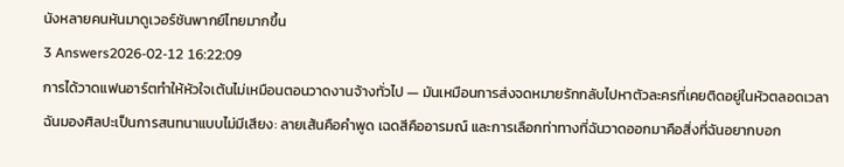นังหลายคนหันมาดูเวอร์ชันพากย์ไทยมากขึ้น
3 Answers2026-02-12 16:22:09
การได้วาดแฟนอาร์ตทำให้หัวใจเต้นไม่เหมือนตอนวาดงานจ้างทั่วไป — มันเหมือนการส่งจดหมายรักกลับไปหาตัวละครที่เคยติดอยู่ในหัวตลอดเวลา
ฉันมองศิลปะเป็นการสนทนาแบบไม่มีเสียง: ลายเส้นคือคำพูด เฉดสีคืออารมณ์ และการเลือกท่าทางที่ฉันวาดออกมาคือสิ่งที่ฉันอยากบอก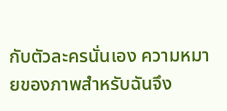กับตัวละครนั่นเอง ความหมายของภาพสำหรับฉันจึง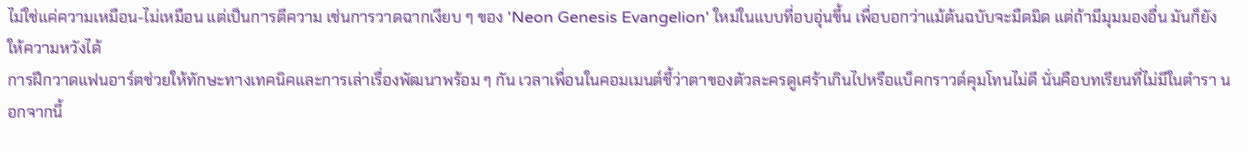ไม่ใช่แค่ความเหมือน-ไม่เหมือน แต่เป็นการตีความ เช่นการวาดฉากเงียบ ๆ ของ 'Neon Genesis Evangelion' ใหม่ในแบบที่อบอุ่นขึ้น เพื่อบอกว่าแม้ต้นฉบับจะมืดมิด แต่ถ้ามีมุมมองอื่น มันก็ยังให้ความหวังได้
การฝึกวาดแฟนอาร์ตช่วยให้ทักษะทางเทคนิคและการเล่าเรื่องพัฒนาพร้อม ๆ กัน เวลาเพื่อนในคอมเมนต์ชี้ว่าตาของตัวละครดูเศร้าเกินไปหรือแบ็คกราวด์คุมโทนไม่ดี นั่นคือบทเรียนที่ไม่มีในตำรา นอกจากนี้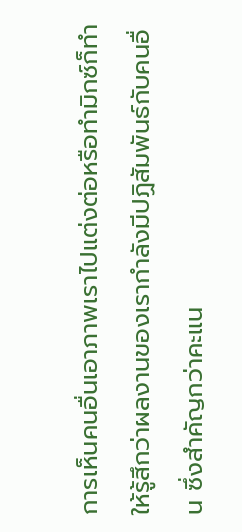การเห็นคนอื่นเอาภาพเราไปแต่งต่อหรือทำมิกซ์ก็ทำให้รู้สึกว่าผลงานของเรากำลังมีปฏิสัมพันธ์กับคนอื่น ซึ่งสำคัญกว่าคะแน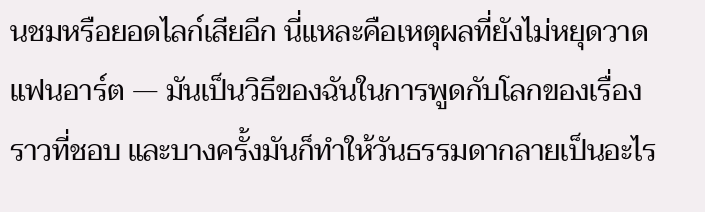นชมหรือยอดไลก์เสียอีก นี่แหละคือเหตุผลที่ยังไม่หยุดวาดแฟนอาร์ต — มันเป็นวิธีของฉันในการพูดกับโลกของเรื่องราวที่ชอบ และบางครั้งมันก็ทำให้วันธรรมดากลายเป็นอะไร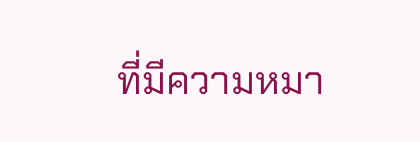ที่มีความหมา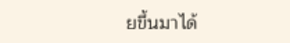ยขึ้นมาได้